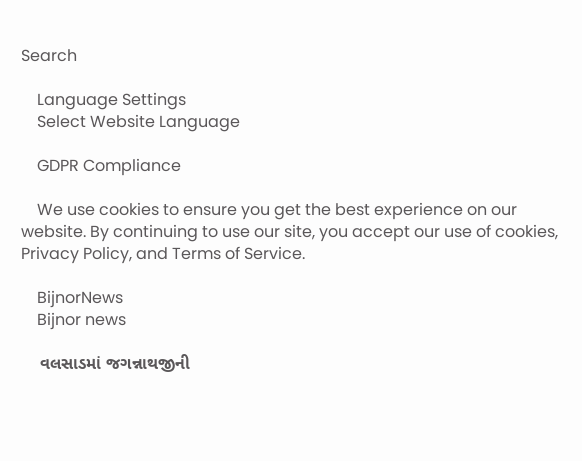Search

    Language Settings
    Select Website Language

    GDPR Compliance

    We use cookies to ensure you get the best experience on our website. By continuing to use our site, you accept our use of cookies, Privacy Policy, and Terms of Service.

    BijnorNews
    Bijnor news

    વલસાડમાં જગન્નાથજીની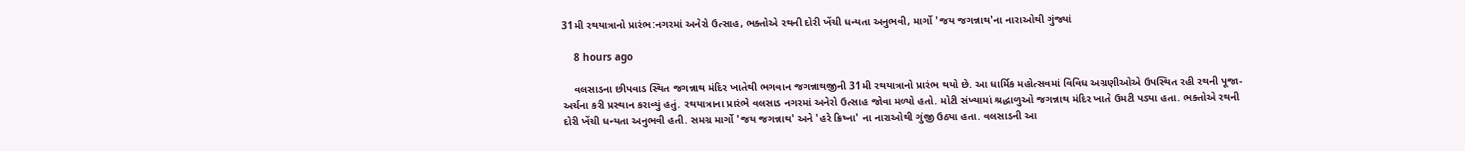31મી રથયાત્રાનો પ્રારંભ:નગરમાં અનેરો ઉત્સાહ, ભક્તોએ રથની દોરી ખેંચી ધન્યતા અનુભવી, માર્ગો 'જય જગન્નાથ'ના નારાઓથી ગુંજ્યાં

    8 hours ago

    વલસાડના છીપવાડ સ્થિત જગન્નાથ મંદિર ખાતેથી ભગવાન જગન્નાથજીની 31મી રથયાત્રાનો પ્રારંભ થયો છે. આ ધાર્મિક મહોત્સવમાં વિવિધ અગ્રણીઓએ ઉપસ્થિત રહી રથની પૂજા-અર્ચના કરી પ્રસ્થાન કરાવ્યું હતું. રથયાત્રાના પ્રારંભે વલસાડ નગરમાં અનેરો ઉત્સાહ જોવા મળ્યો હતો. મોટી સંખ્યામાં શ્રદ્ધાળુઓ જગન્નાથ મંદિર ખાતે ઉમટી પડ્યા હતા. ભક્તોએ રથની દોરી ખેંચી ધન્યતા અનુભવી હતી. સમગ્ર માર્ગો 'જય જગન્નાથ' અને 'હરે ક્રિષ્ના' ના નારાઓથી ગુંજી ઉઠ્યા હતા. વલસાડની આ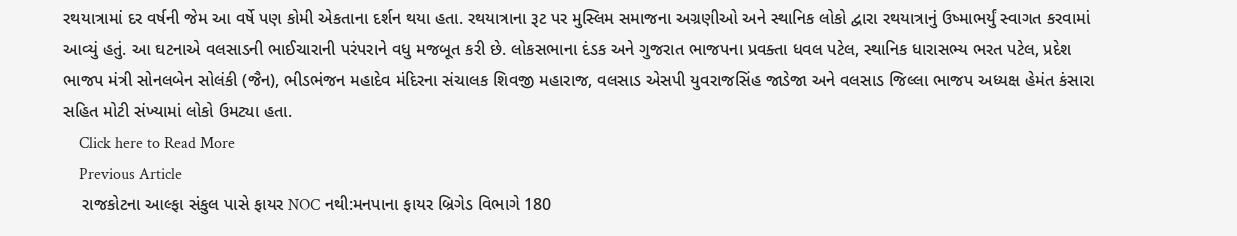રથયાત્રામાં દર વર્ષની જેમ આ વર્ષે પણ કોમી એકતાના દર્શન થયા હતા. રથયાત્રાના રૂટ પર મુસ્લિમ સમાજના અગ્રણીઓ અને સ્થાનિક લોકો દ્વારા રથયાત્રાનું ઉષ્માભર્યું સ્વાગત કરવામાં આવ્યું હતું. આ ઘટનાએ વલસાડની ભાઈચારાની પરંપરાને વધુ મજબૂત કરી છે. લોકસભાના દંડક અને ગુજરાત ભાજપના પ્રવક્તા ધવલ પટેલ, સ્થાનિક ધારાસભ્ય ભરત પટેલ, પ્રદેશ ભાજપ મંત્રી સોનલબેન સોલંકી (જૈન), ભીડભંજન મહાદેવ મંદિરના સંચાલક શિવજી મહારાજ, વલસાડ એસપી યુવરાજસિંહ જાડેજા અને વલસાડ જિલ્લા ભાજપ અધ્યક્ષ હેમંત કંસારા સહિત મોટી સંખ્યામાં લોકો ઉમટ્યા હતા.
    Click here to Read More
    Previous Article
    રાજકોટના આલ્ફા સંકુલ પાસે ફાયર NOC નથી:મનપાના ફાયર બ્રિગેડ વિભાગે 180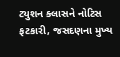ટ્યુશન ક્લાસને નોટિસ ફટકારી, જસદણના મુખ્ય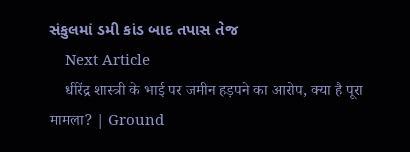સંકુલમાં ડમી કાંડ બાદ તપાસ તેજ
    Next Article
    धीरेंद्र शास्त्री के भाई पर जमीन हड़पने का आरोप, क्या है पूरा मामला? | Ground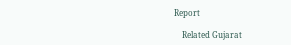Report

    Related Gujarat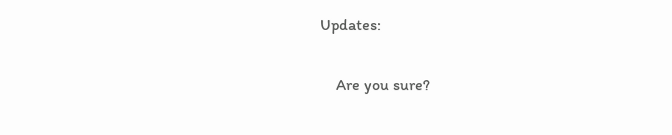Updates:

    Are you sure?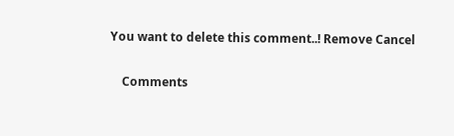You want to delete this comment..! Remove Cancel

    Comments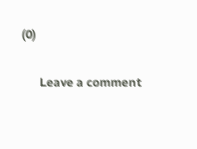(0)

      Leave a comment